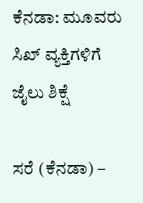ಕೆನಡಾ: ಮೂವರು ಸಿಖ್ ವ್ಯಕ್ತಿಗಳಿಗೆ ಜೈಲು ಶಿಕ್ಷೆ

ಸರೆ (ಕೆನಡಾ) –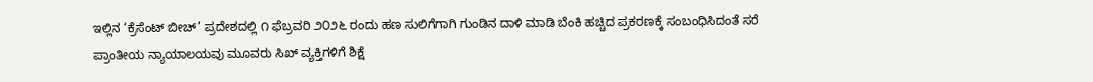ಇಲ್ಲಿನ ‘ಕ್ರೆಸೆಂಟ್ ಬೀಚ್’ ಪ್ರದೇಶದಲ್ಲಿ ೧ ಫೆಬ್ರವರಿ ೨೦೨೬ ರಂದು ಹಣ ಸುಲಿಗೆಗಾಗಿ ಗುಂಡಿನ ದಾಳಿ ಮಾಡಿ ಬೆಂಕಿ ಹಚ್ಚಿದ ಪ್ರಕರಣಕ್ಕೆ ಸಂಬಂಧಿಸಿದಂತೆ ಸರೆ ಪ್ರಾಂತೀಯ ನ್ಯಾಯಾಲಯವು ಮೂವರು ಸಿಖ್ ವ್ಯಕ್ತಿಗಳಿಗೆ ಶಿಕ್ಷೆ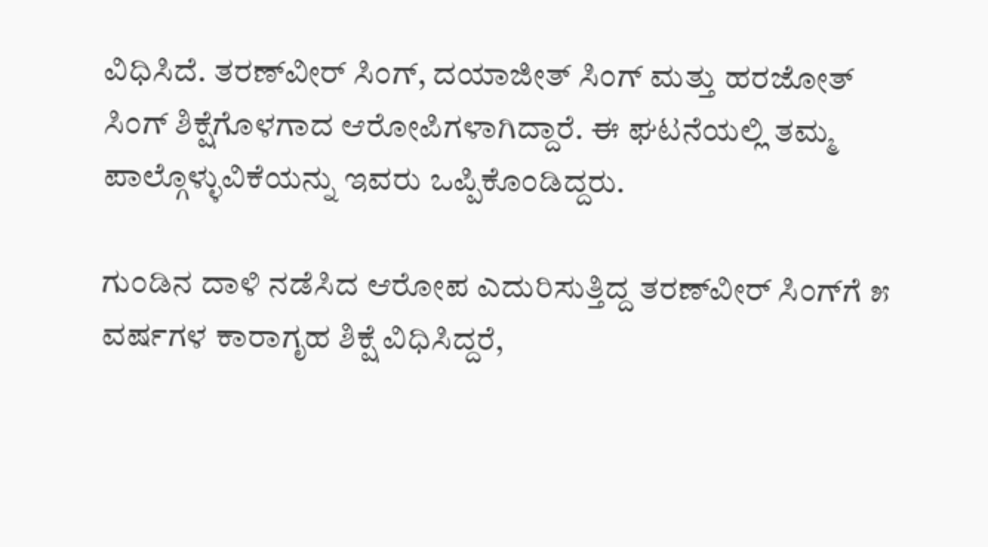ವಿಧಿಸಿದೆ. ತರಣ್‌ವೀರ್ ಸಿಂಗ್, ದಯಾಜೀತ್ ಸಿಂಗ್ ಮತ್ತು ಹರಜೋತ್ ಸಿಂಗ್ ಶಿಕ್ಷೆಗೊಳಗಾದ ಆರೋಪಿಗಳಾಗಿದ್ದಾರೆ. ಈ ಘಟನೆಯಲ್ಲಿ ತಮ್ಮ ಪಾಲ್ಗೊಳ್ಳುವಿಕೆಯನ್ನು ಇವರು ಒಪ್ಪಿಕೊಂಡಿದ್ದರು.

ಗುಂಡಿನ ದಾಳಿ ನಡೆಸಿದ ಆರೋಪ ಎದುರಿಸುತ್ತಿದ್ದ ತರಣ್‌ವೀರ್ ಸಿಂಗ್‌ಗೆ ೫ ವರ್ಷಗಳ ಕಾರಾಗೃಹ ಶಿಕ್ಷೆ ವಿಧಿಸಿದ್ದರೆ,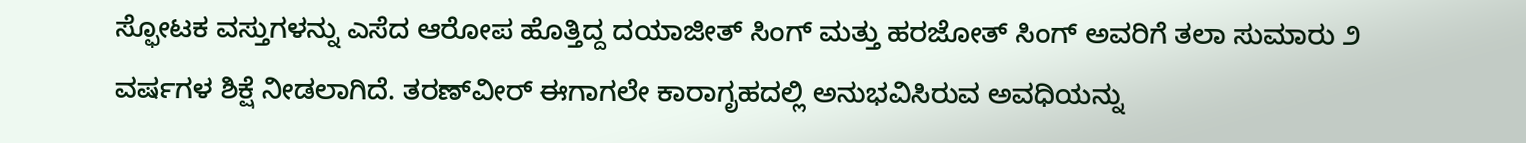ಸ್ಫೋಟಕ ವಸ್ತುಗಳನ್ನು ಎಸೆದ ಆರೋಪ ಹೊತ್ತಿದ್ದ ದಯಾಜೀತ್ ಸಿಂಗ್ ಮತ್ತು ಹರಜೋತ್ ಸಿಂಗ್ ಅವರಿಗೆ ತಲಾ ಸುಮಾರು ೨ ವರ್ಷಗಳ ಶಿಕ್ಷೆ ನೀಡಲಾಗಿದೆ. ತರಣ್‌ವೀರ್ ಈಗಾಗಲೇ ಕಾರಾಗೃಹದಲ್ಲಿ ಅನುಭವಿಸಿರುವ ಅವಧಿಯನ್ನು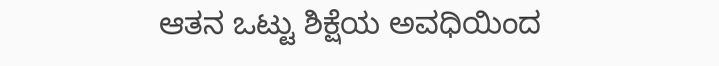ಆತನ ಒಟ್ಟು ಶಿಕ್ಷೆಯ ಅವಧಿಯಿಂದ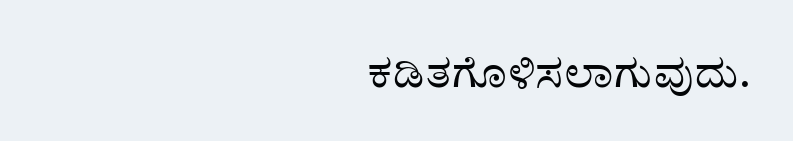ಕಡಿತಗೊಳಿಸಲಾಗುವುದು.